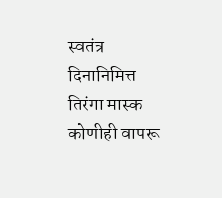स्वतंत्र दिनानिमित्त तिरंगा मास्क कोणीही वापरू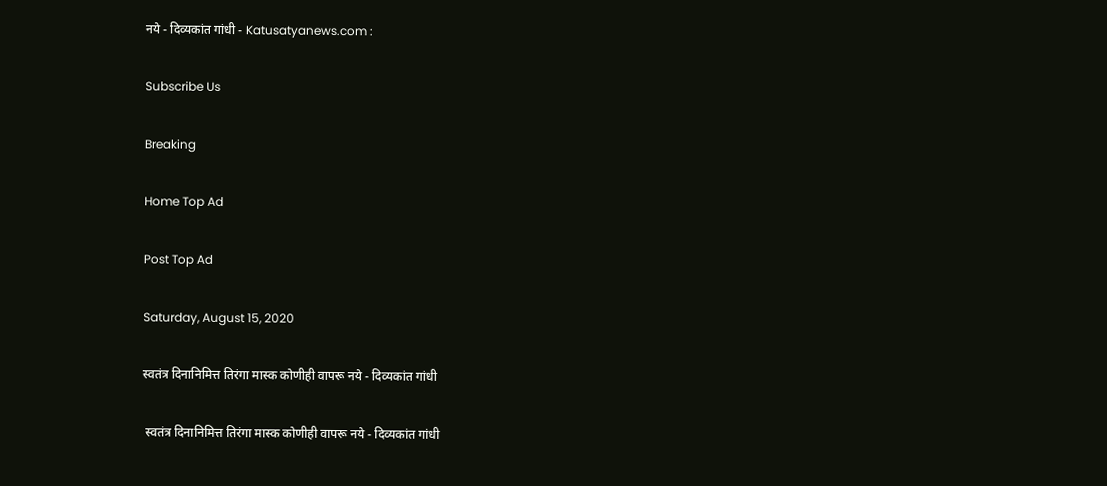नये - दिव्यकांत गांधी - Katusatyanews.com :

Subscribe Us

Breaking

Home Top Ad

Post Top Ad

Saturday, August 15, 2020

स्वतंत्र दिनानिमित्त तिरंगा मास्क कोणीही वापरू नये - दिव्यकांत गांधी

 स्वतंत्र दिनानिमित्त तिरंगा मास्क कोणीही वापरू नये - दिव्यकांत गांधी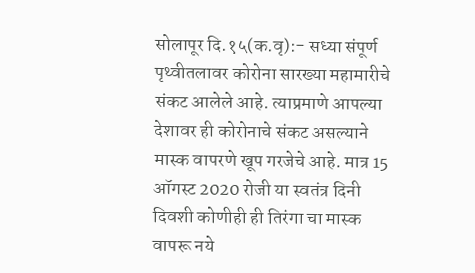सोलापूर दि.१५(क.वृ):- सध्या संपूर्ण पृथ्वीतलावर कोरोना सारख्या महामारीचे संकट आलेले आहे. त्याप्रमाणे आपल्या देशावर ही कोरोनाचे संकट असल्याने मास्क वापरणे खूप गरजेचे आहे. मात्र 15 ऑगस्ट 2020 रोजी या स्वतंत्र दिनी दिवशी कोणीही ही तिरंगा चा मास्क वापरू नये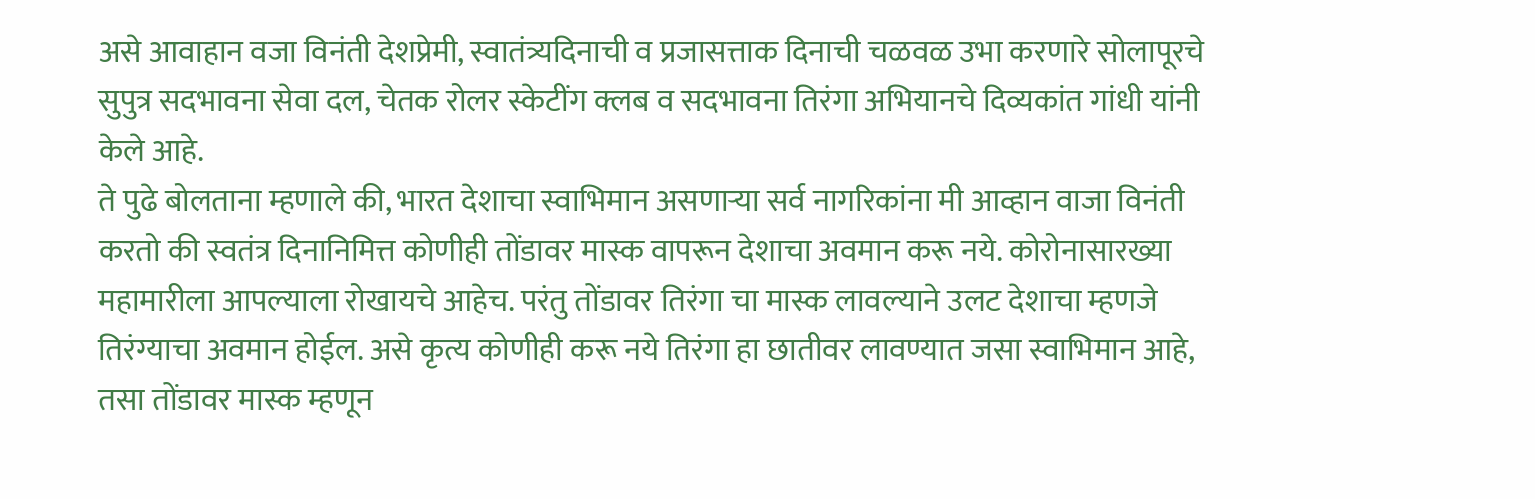असे आवाहान वजा विनंती देशप्रेमी, स्वातंत्र्यदिनाची व प्रजासत्ताक दिनाची चळवळ उभा करणारे सोलापूरचे सुपुत्र सदभावना सेवा दल, चेतक रोलर स्केटींग क्लब व सदभावना तिरंगा अभियानचे दिव्यकांत गांधी यांनी केले आहे.
ते पुढे बोलताना म्हणाले की, भारत देशाचा स्वाभिमान असणाऱ्या सर्व नागरिकांना मी आव्हान वाजा विनंती करतो की स्वतंत्र दिनानिमित्त कोणीही तोंडावर मास्क वापरून देशाचा अवमान करू नये. कोरोनासारख्या महामारीला आपल्याला रोखायचे आहेच. परंतु तोंडावर तिरंगा चा मास्क लावल्याने उलट देशाचा म्हणजे तिरंग्याचा अवमान होईल. असे कृत्य कोणीही करू नये तिरंगा हा छातीवर लावण्यात जसा स्वाभिमान आहे, तसा तोंडावर मास्क म्हणून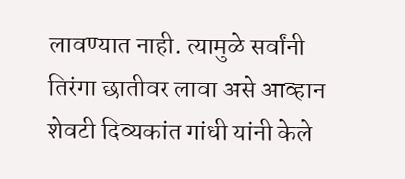लावण्यात नाही. त्यामुळे सर्वांनी तिरंगा छातीवर लावा असे आव्हान शेवटी दिव्यकांत गांधी यांनी केले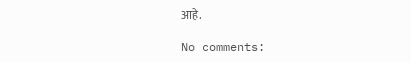आहे.

No comments: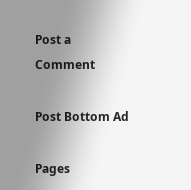Post a Comment

Post Bottom Ad

Pages